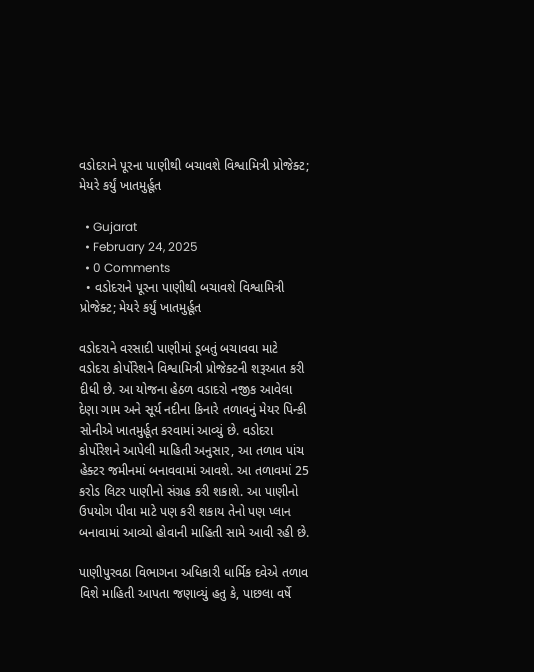વડોદરાને પૂરના પાણીથી બચાવશે વિશ્વામિત્રી પ્રોજેક્ટ; મેયરે કર્યું ખાતમુર્હૂત

  • Gujarat
  • February 24, 2025
  • 0 Comments
  • વડોદરાને પૂરના પાણીથી બચાવશે વિશ્વામિત્રી પ્રોજેક્ટ; મેયરે કર્યું ખાતમુર્હૂત

વડોદરાને વરસાદી પાણીમાં ડૂબતું બચાવવા માટે વડોદરા કોર્પોરેશને વિશ્વામિત્રી પ્રોજેક્ટની શરૂઆત કરી દીધી છે. આ યોજના હેઠળ વડાદરો નજીક આવેલા દેણા ગામ અને સૂર્ય નદીના કિનારે તળાવનું મેયર પિન્કી સોનીએ ખાતમુર્હૂત કરવામાં આવ્યું છે. વડોદરા કોર્પોરેશને આપેલી માહિતી અનુસાર, આ તળાવ પાંચ હેક્ટર જમીનમાં બનાવવામાં આવશે. આ તળાવમાં 25 કરોડ લિટર પાણીનો સંગ્રહ કરી શકાશે. આ પાણીનો ઉપયોગ પીવા માટે પણ કરી શકાય તેનો પણ પ્લાન બનાવામાં આવ્યો હોવાની માહિતી સામે આવી રહી છે.

પાણીપુરવઠા વિભાગના અધિકારી ધાર્મિક દવેએ તળાવ વિશે માહિતી આપતા જણાવ્યું હતુ કે, પાછલા વર્ષે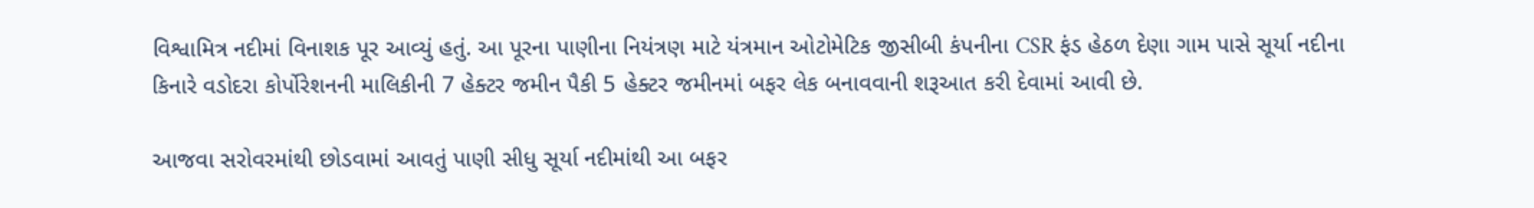વિશ્વામિત્ર નદીમાં વિનાશક પૂર આવ્યું હતું. આ પૂરના પાણીના નિયંત્રણ માટે યંત્રમાન ઓટોમેટિક જીસીબી કંપનીના CSR ફંડ હેઠળ દેણા ગામ પાસે સૂર્યા નદીના કિનારે વડોદરા કોર્પોરેશનની માલિકીની 7 હેક્ટર જમીન પૈકી 5 હેક્ટર જમીનમાં બફર લેક બનાવવાની શરૂઆત કરી દેવામાં આવી છે.

આજવા સરોવરમાંથી છોડવામાં આવતું પાણી સીધુ સૂર્યા નદીમાંથી આ બફર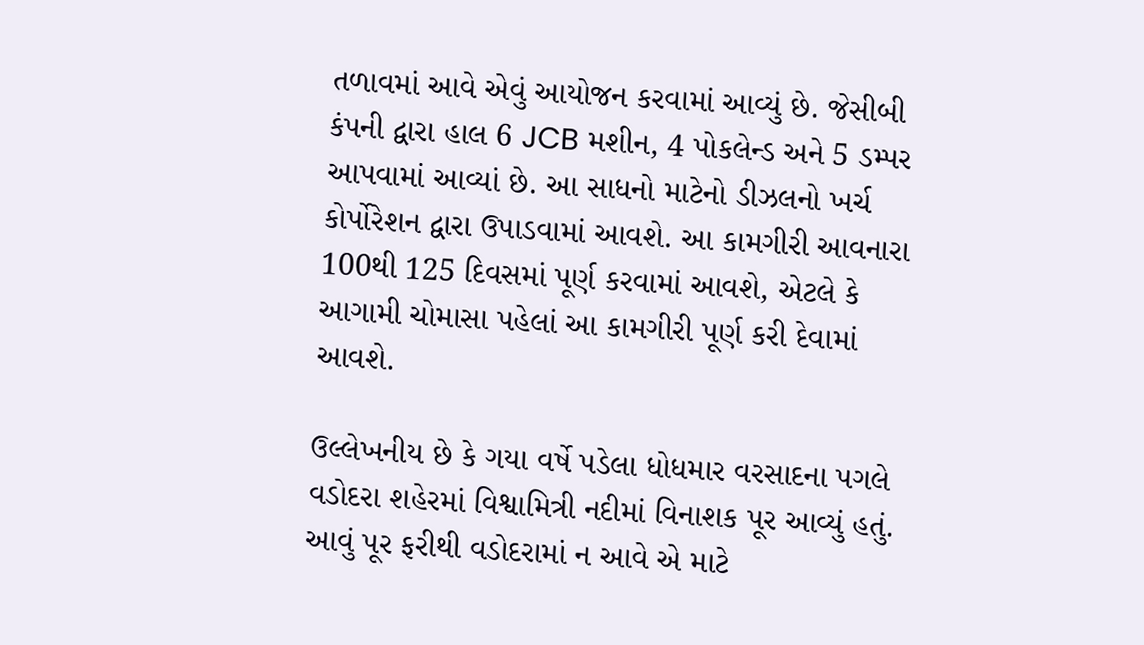તળાવમાં આવે એવું આયોજન કરવામાં આવ્યું છે. જેસીબી કંપની દ્વારા હાલ 6 JCB મશીન, 4 પોકલેન્ડ અને 5 ડમ્પર આપવામાં આવ્યાં છે. આ સાધનો માટેનો ડીઝલનો ખર્ચ કોર્પોરેશન દ્વારા ઉપાડવામાં આવશે. આ કામગીરી આવનારા 100થી 125 દિવસમાં પૂર્ણ કરવામાં આવશે, એટલે કે આગામી ચોમાસા પહેલાં આ કામગીરી પૂર્ણ કરી દેવામાં આવશે.

ઉલ્લેખનીય છે કે ગયા વર્ષે પડેલા ધોધમાર વરસાદના પગલે વડોદરા શહેરમાં વિશ્વામિત્રી નદીમાં વિનાશક પૂર આવ્યું હતું. આવું પૂર ફરીથી વડોદરામાં ન આવે એ માટે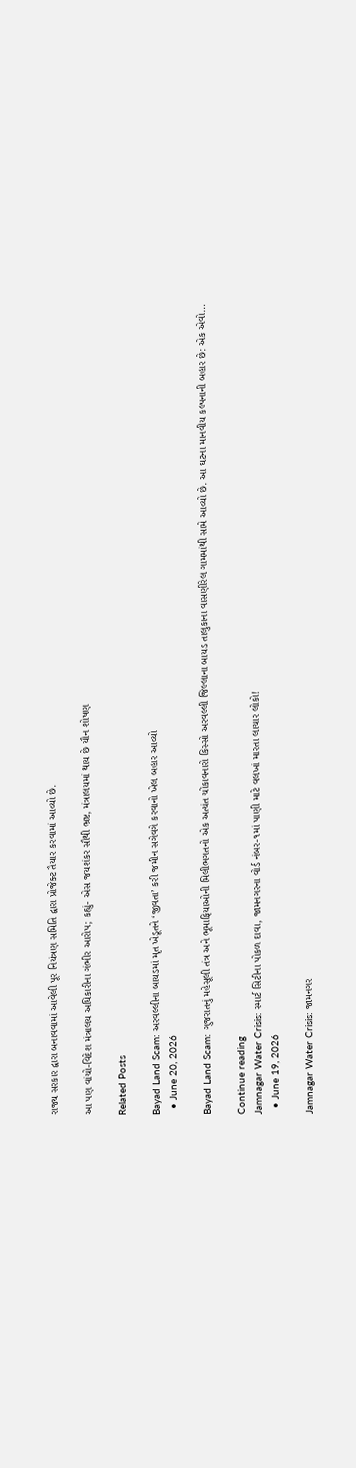રાજ્ય સરકાર દ્વારા બનાવવામાં આવેલી પૂર નિયંત્રણ સમિતિ દ્વારા પ્રોજેક્ટ તૈયાર કરવામાં આવ્યો છે.

આ પણ વાંચો-વિદેશ મંત્રાલય અધિકારીના ગંભીર આરોપ; કહ્યું- એસ જયશંકર સૌથી ભ્રષ્ટ, મંત્રાલયમાં થાય છે યૌન શોષણ

Related Posts

Bayad Land Scam: અરવલ્લીના બાયડમાં મૃત ખેડૂતને ‘જીવતા’ કરી જમીન સગેવગે કરવાનો ખેલ બહાર આવ્યો
  • June 20, 2026

Bayad Land Scam: ગુજરાતનું મહેસૂલી તંત્ર અને ભૂમાફિયાઓની મિલીભગતનો એક અત્યંત ચોંકાવનારો કિસ્સો અરવલ્લી જિલ્લાના બાયડ તાલુકાના વાસણીરેલ ગામમાંથી સામે આવ્યો છે. આ ઘટના માનવીય કલ્પનાની બહાર છે: એક એવો…

Continue reading
Jamnagar Water Crisis: સ્માર્ટ સિટીના પોકળ દાવા, જામનગરના વોર્ડ નંબર-૧માં પાણી માટે વલખાં મારતા લાચાર લોકો!
  • June 19, 2026

Jamnagar Water Crisis: જામનગર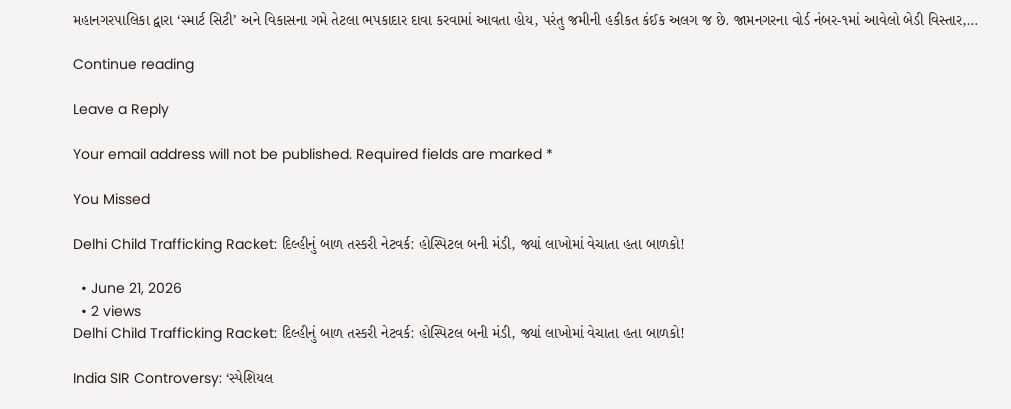મહાનગરપાલિકા દ્વારા ‘સ્માર્ટ સિટી’ અને વિકાસના ગમે તેટલા ભપકાદાર દાવા કરવામાં આવતા હોય, પરંતુ જમીની હકીકત કંઈક અલગ જ છે. જામનગરના વોર્ડ નંબર-૧માં આવેલો બેડી વિસ્તાર,…

Continue reading

Leave a Reply

Your email address will not be published. Required fields are marked *

You Missed

Delhi Child Trafficking Racket: દિલ્હીનું બાળ તસ્કરી નેટવર્ક: હોસ્પિટલ બની મંડી, જ્યાં લાખોમાં વેચાતા હતા બાળકો!

  • June 21, 2026
  • 2 views
Delhi Child Trafficking Racket: દિલ્હીનું બાળ તસ્કરી નેટવર્ક: હોસ્પિટલ બની મંડી, જ્યાં લાખોમાં વેચાતા હતા બાળકો!

India SIR Controversy: ‘સ્પેશિયલ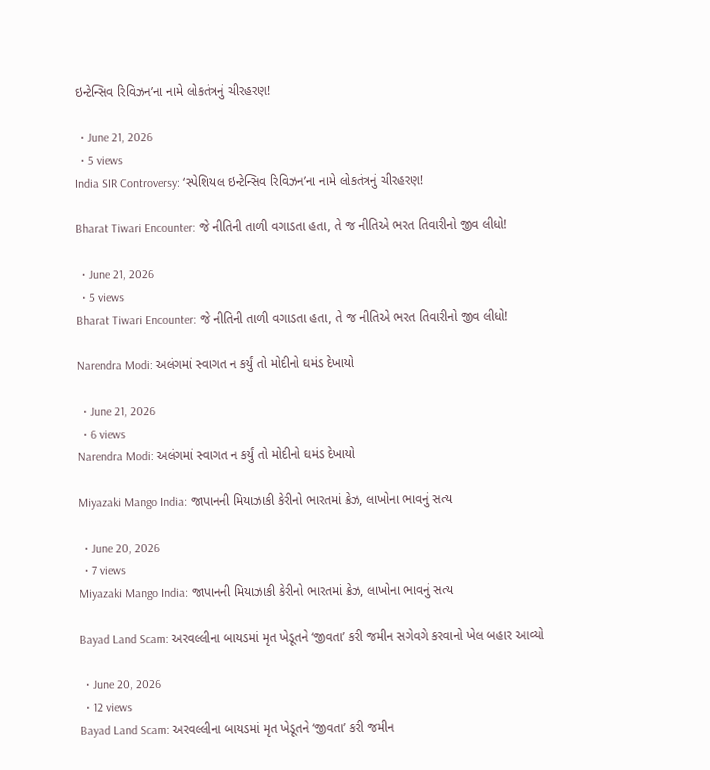ઇન્ટેન્સિવ રિવિઝન’ના નામે લોકતંત્રનું ચીરહરણ!

  • June 21, 2026
  • 5 views
India SIR Controversy: ‘સ્પેશિયલ ઇન્ટેન્સિવ રિવિઝન’ના નામે લોકતંત્રનું ચીરહરણ!

Bharat Tiwari Encounter: જે નીતિની તાળી વગાડતા હતા, તે જ નીતિએ ભરત તિવારીનો જીવ લીધો!

  • June 21, 2026
  • 5 views
Bharat Tiwari Encounter: જે નીતિની તાળી વગાડતા હતા, તે જ નીતિએ ભરત તિવારીનો જીવ લીધો!

Narendra Modi: અલંગમાં સ્વાગત ન કર્યું તો મોદીનો ઘમંડ દેખાયો

  • June 21, 2026
  • 6 views
Narendra Modi: અલંગમાં સ્વાગત ન કર્યું તો મોદીનો ઘમંડ દેખાયો

Miyazaki Mango India: જાપાનની મિયાઝાકી કેરીનો ભારતમાં ક્રેઝ, લાખોના ભાવનું સત્ય

  • June 20, 2026
  • 7 views
Miyazaki Mango India: જાપાનની મિયાઝાકી કેરીનો ભારતમાં ક્રેઝ, લાખોના ભાવનું સત્ય

Bayad Land Scam: અરવલ્લીના બાયડમાં મૃત ખેડૂતને ‘જીવતા’ કરી જમીન સગેવગે કરવાનો ખેલ બહાર આવ્યો

  • June 20, 2026
  • 12 views
Bayad Land Scam: અરવલ્લીના બાયડમાં મૃત ખેડૂતને ‘જીવતા’ કરી જમીન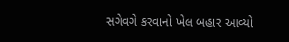સગેવગે કરવાનો ખેલ બહાર આવ્યો